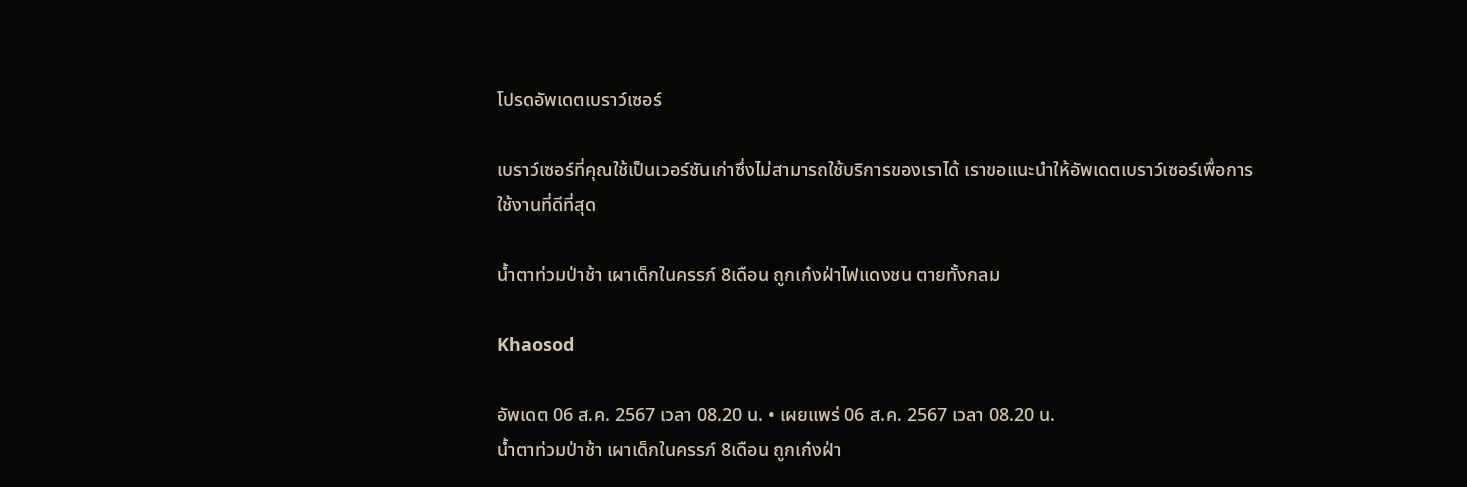โปรดอัพเดตเบราว์เซอร์

เบราว์เซอร์ที่คุณใช้เป็นเวอร์ชันเก่าซึ่งไม่สามารถใช้บริการของเราได้ เราขอแนะนำให้อัพเดตเบราว์เซอร์เพื่อการใช้งานที่ดีที่สุด

น้ำตาท่วมป่าช้า เผาเด็กในครรภ์ 8เดือน ถูกเก๋งฝ่าไฟแดงชน ตายทั้งกลม

Khaosod

อัพเดต 06 ส.ค. 2567 เวลา 08.20 น. • เผยแพร่ 06 ส.ค. 2567 เวลา 08.20 น.
น้ำตาท่วมป่าช้า เผาเด็กในครรภ์ 8เดือน ถูกเก๋งฝ่า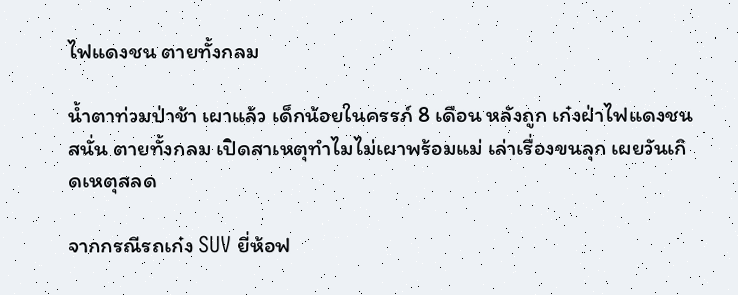ไฟแดงชน ตายทั้งกลม

น้ำตาท่วมป่าช้า เผาแล้ว เด็กน้อยในครรภ์ 8 เดือน หลังถูก เก๋งฝ่าไฟแดงชนสนั่น ตายทั้งกลม เปิดสาเหตุทำไมไม่เผาพร้อมแม่ เล่าเรื่องขนลุก เผยวันเกิดเหตุสลด

จากกรณีรถเก๋ง SUV ยี่ห้อฟ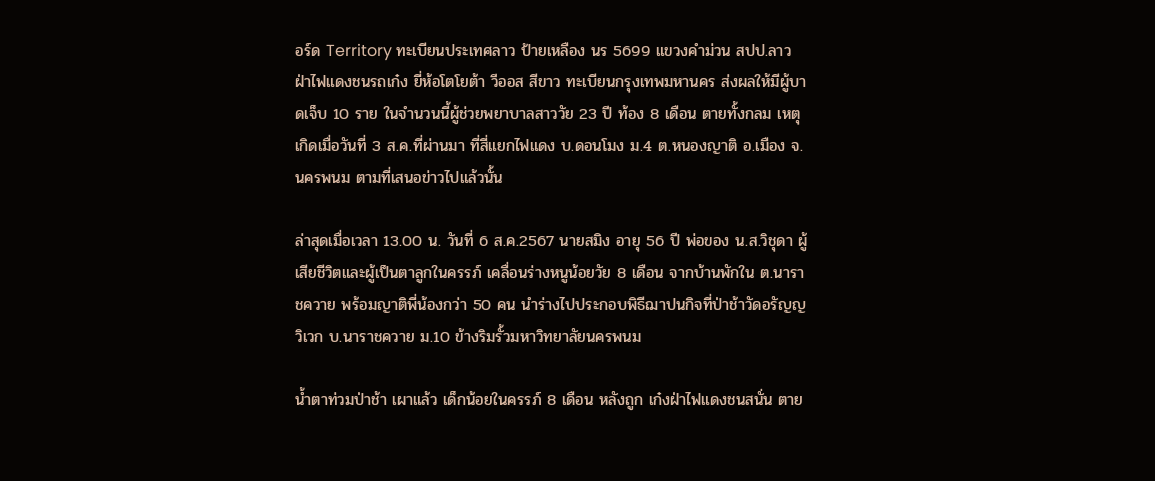อร์ด Territory ทะเบียนประเทศลาว ป้ายเหลือง นร 5699 แขวงคำม่วน สปป.ลาว ฝ่าไฟแดงชนรถเก๋ง ยี่ห้อโตโยต้า วีออส สีขาว ทะเบียนกรุงเทพมหานคร ส่งผลให้มีผู้บาดเจ็บ 10 ราย ในจำนวนนี้ผู้ช่วยพยาบาลสาววัย 23 ปี ท้อง 8 เดือน ตายทั้งกลม เหตุเกิดเมื่อวันที่ 3 ส.ค.ที่ผ่านมา ที่สี่แยกไฟแดง บ.ดอนโมง ม.4 ต.หนองญาติ อ.เมือง จ.นครพนม ตามที่เสนอข่าวไปแล้วนั้น

ล่าสุดเมื่อเวลา 13.00 น. วันที่ 6 ส.ค.2567 นายสมิง อายุ 56 ปี พ่อของ น.ส.วิชุดา ผู้เสียชีวิตและผู้เป็นตาลูกในครรภ์ เคลื่อนร่างหนูน้อยวัย 8 เดือน จากบ้านพักใน ต.นาราชควาย พร้อมญาติพี่น้องกว่า 50 คน นำร่างไปประกอบพิธีฌาปนกิจที่ป่าช้าวัดอรัญญวิเวก บ.นาราชควาย ม.10 ข้างริมรั้วมหาวิทยาลัยนครพนม

น้ำตาท่วมป่าช้า เผาแล้ว เด็กน้อยในครรภ์ 8 เดือน หลังถูก เก๋งฝ่าไฟแดงชนสนั่น ตาย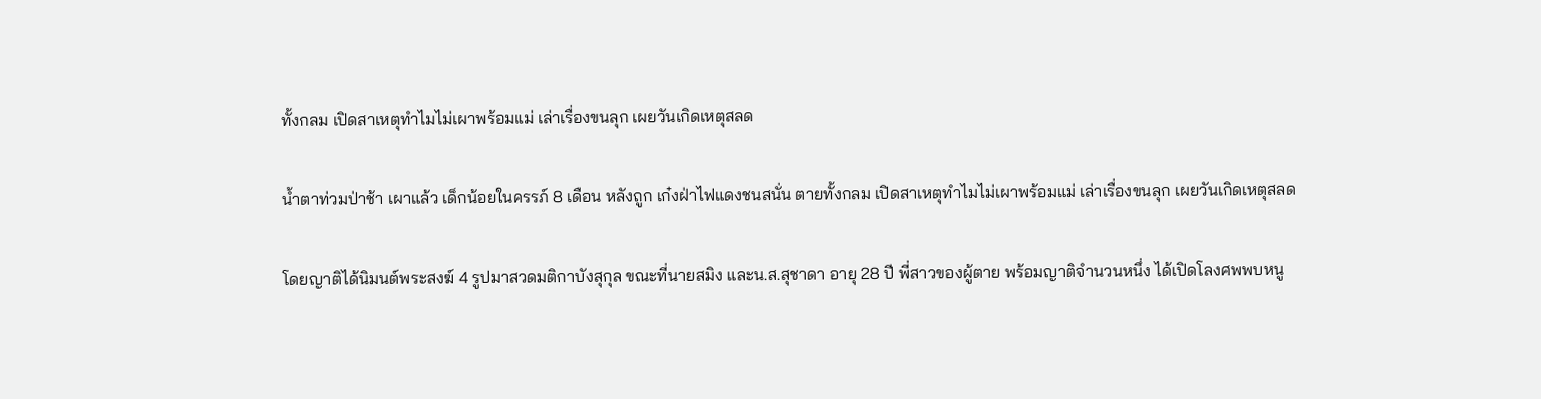ทั้งกลม เปิดสาเหตุทำไมไม่เผาพร้อมแม่ เล่าเรื่องขนลุก เผยวันเกิดเหตุสลด

น้ำตาท่วมป่าช้า เผาแล้ว เด็กน้อยในครรภ์ 8 เดือน หลังถูก เก๋งฝ่าไฟแดงชนสนั่น ตายทั้งกลม เปิดสาเหตุทำไมไม่เผาพร้อมแม่ เล่าเรื่องขนลุก เผยวันเกิดเหตุสลด

โดยญาติได้นิมนต์พระสงฆ์ 4 รูปมาสวดมติกาบังสุกุล ขณะที่นายสมิง และน.ส.สุชาดา อายุ 28 ปี พี่สาวของผู้ตาย พร้อมญาติจำนวนหนึ่ง ได้เปิดโลงศพพบหนู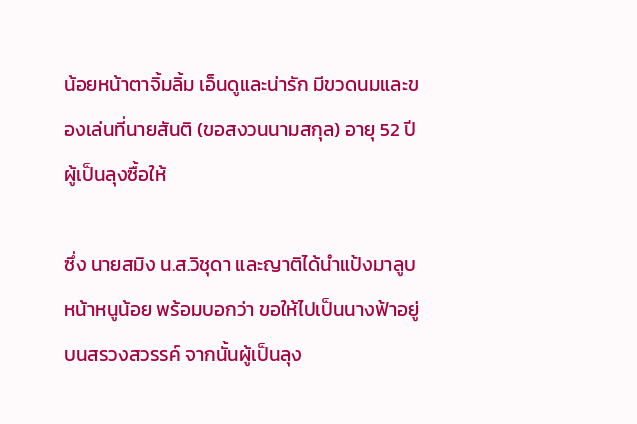น้อยหน้าตาจิ้มลิ้ม เอ็นดูและน่ารัก มีขวดนมและของเล่นที่นายสันติ (ขอสงวนนามสกุล) อายุ 52 ปี ผู้เป็นลุงซื้อให้

ซึ่ง นายสมิง น.ส.วิชุดา และญาติได้นำแป้งมาลูบหน้าหนูน้อย พร้อมบอกว่า ขอให้ไปเป็นนางฟ้าอยู่บนสรวงสวรรค์ จากนั้นผู้เป็นลุง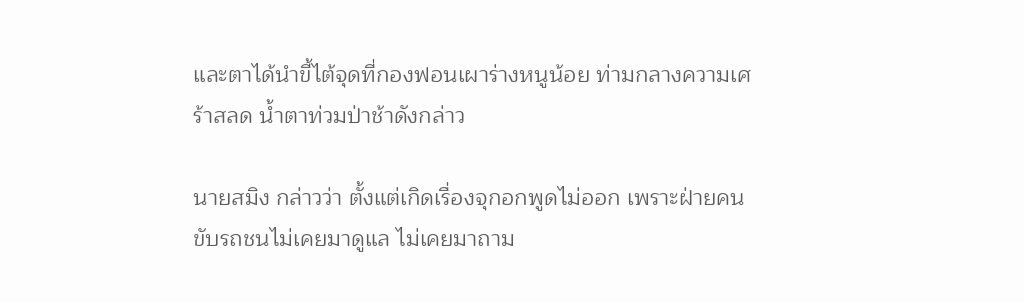และตาได้นำขี้ไต้จุดที่กองฟอนเผาร่างหนูน้อย ท่ามกลางความเศร้าสลด น้ำตาท่วมป่าช้าดังกล่าว

นายสมิง กล่าวว่า ตั้งแต่เกิดเรื่องจุกอกพูดไม่ออก เพราะฝ่ายคนขับรถชนไม่เคยมาดูแล ไม่เคยมาถาม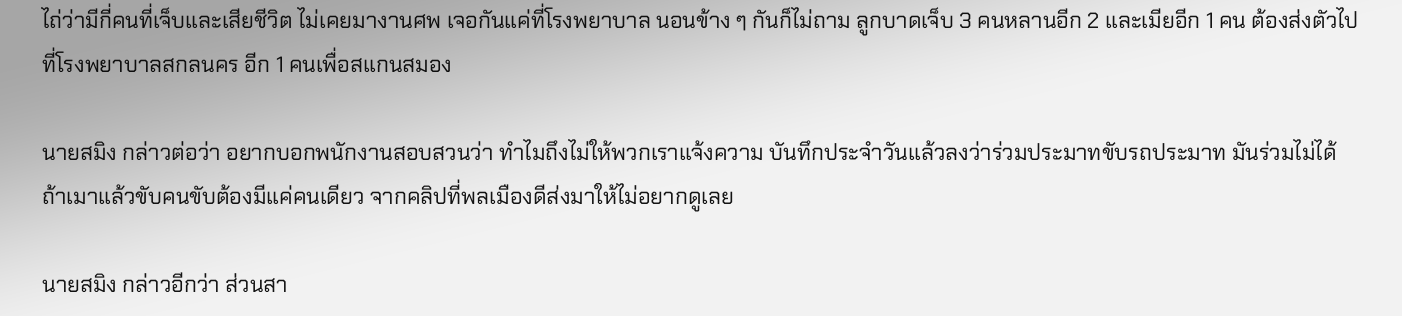ไถ่ว่ามีกี่คนที่เจ็บและเสียชีวิต ไม่เคยมางานศพ เจอกันแค่ที่โรงพยาบาล นอนข้าง ๆ กันก็ไม่ถาม ลูกบาดเจ็บ 3 คนหลานอีก 2 และเมียอีก 1 คน ต้องส่งตัวไปที่โรงพยาบาลสกลนคร อีก 1 คนเพื่อสแกนสมอง

นายสมิง กล่าวต่อว่า อยากบอกพนักงานสอบสวนว่า ทำไมถึงไม่ให้พวกเราแจ้งความ บันทึกประจำวันแล้วลงว่าร่วมประมาทขับรถประมาท มันร่วมไม่ได้ ถ้าเมาแล้วขับคนขับต้องมีแค่คนเดียว จากคลิปที่พลเมืองดีส่งมาให้ไม่อยากดูเลย

นายสมิง กล่าวอีกว่า ส่วนสา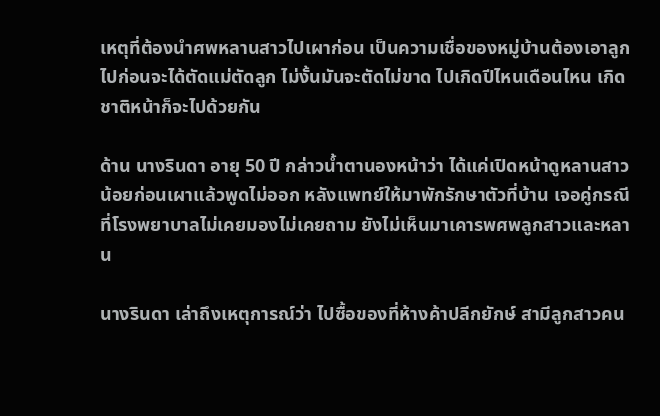เหตุที่ต้องนำศพหลานสาวไปเผาก่อน เป็นความเชื่อของหมู่บ้านต้องเอาลูกไปก่อนจะได้ตัดแม่ตัดลูก ไม่งั้นมันจะตัดไม่ขาด ไปเกิดปีไหนเดือนไหน เกิดชาติหน้าก็จะไปด้วยกัน

ด้าน นางรินดา อายุ 50 ปี กล่าวน้ำตานองหน้าว่า ได้แค่เปิดหน้าดูหลานสาวน้อยก่อนเผาแล้วพูดไม่ออก หลังแพทย์ให้มาพักรักษาตัวที่บ้าน เจอคู่กรณีที่โรงพยาบาลไม่เคยมองไม่เคยถาม ยังไม่เห็นมาเคารพศพลูกสาวและหลาน

นางรินดา เล่าถึงเหตุการณ์ว่า ไปซื้อของที่ห้างค้าปลีกยักษ์ สามีลูกสาวคน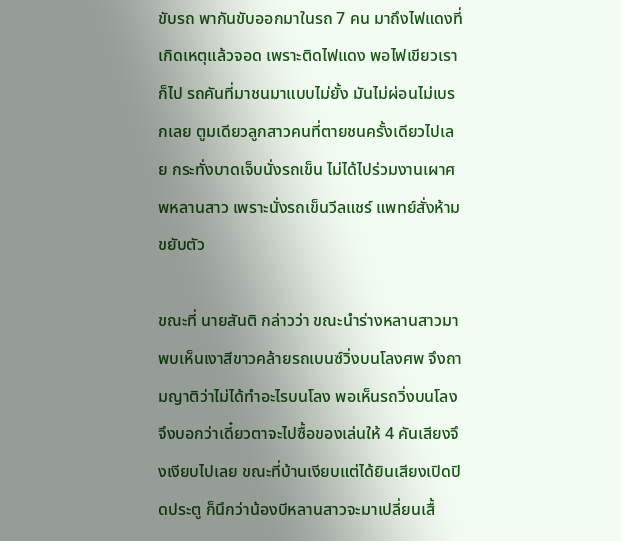ขับรถ พากันขับออกมาในรถ 7 คน มาถึงไฟแดงที่เกิดเหตุแล้วจอด เพราะติดไฟแดง พอไฟเขียวเราก็ไป รถคันที่มาชนมาแบบไม่ยั้ง มันไม่ผ่อนไม่เบรกเลย ตูมเดียวลูกสาวคนที่ตายชนครั้งเดียวไปเลย กระทั่งบาดเจ็บนั่งรถเข็น ไม่ได้ไปร่วมงานเผาศพหลานสาว เพราะนั่งรถเข็นวีลแชร์ แพทย์สั่งห้ามขยับตัว

ขณะที่ นายสันติ กล่าวว่า ขณะนำร่างหลานสาวมา พบเห็นเงาสีขาวคล้ายรถเบนซ์วิ่งบนโลงศพ จึงถามญาติว่าไม่ได้ทำอะไรบนโลง พอเห็นรถวิ่งบนโลง จึงบอกว่าเดี๋ยวตาจะไปซื้อของเล่นให้ 4 คันเสียงจึงเงียบไปเลย ขณะที่บ้านเงียบแต่ได้ยินเสียงเปิดปิดประตู ก็นึกว่าน้องบีหลานสาวจะมาเปลี่ยนเสื้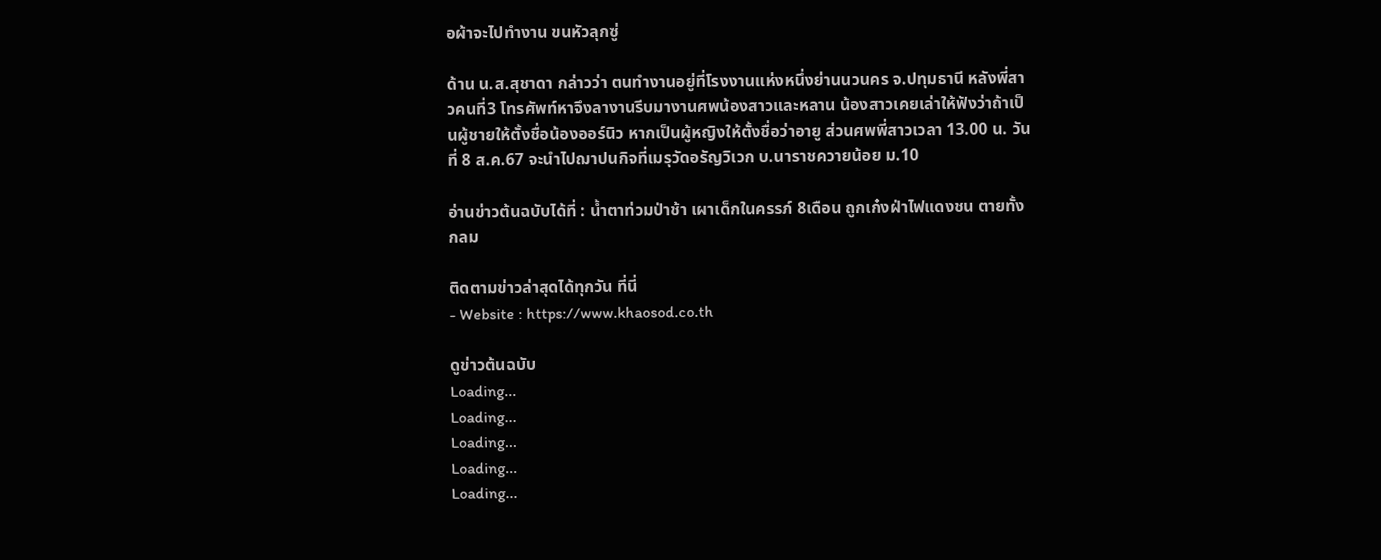อผ้าจะไปทำงาน ขนหัวลุกซู่

ด้าน น.ส.สุชาดา กล่าวว่า ตนทำงานอยู่ที่โรงงานแห่งหนึ่งย่านนวนคร จ.ปทุมธานี หลังพี่สาวคนที่3 โทรศัพท์หาจึงลางานรีบมางานศพน้องสาวและหลาน น้องสาวเคยเล่าให้ฟังว่าถ้าเป็นผู้ชายให้ตั้งชื่อน้องออร์นิว หากเป็นผู้หญิงให้ตั้งชื่อว่าอายู ส่วนศพพี่สาวเวลา 13.00 น. วันที่ 8 ส.ค.67 จะนำไปฌาปนกิจที่เมรุวัดอรัญวิเวก บ.นาราชควายน้อย ม.10

อ่านข่าวต้นฉบับได้ที่ : น้ำตาท่วมป่าช้า เผาเด็กในครรภ์ 8เดือน ถูกเก๋งฝ่าไฟแดงชน ตายทั้งกลม

ติดตามข่าวล่าสุดได้ทุกวัน ที่นี่
- Website : https://www.khaosod.co.th

ดูข่าวต้นฉบับ
Loading...
Loading...
Loading...
Loading...
Loading...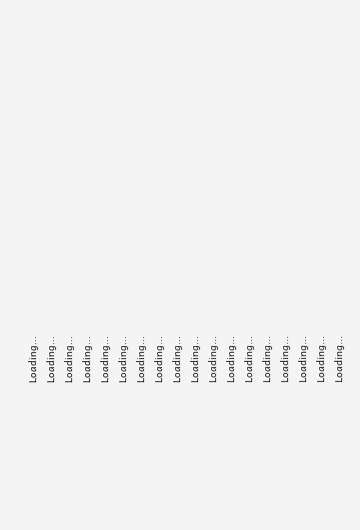Loading...
Loading...
Loading...
Loading...
Loading...
Loading...
Loading...
Loading...
Loading...
Loading...
Loading...
Loading...
Loading...
Loading...
Loading...
Loading...
Loading...
Loading...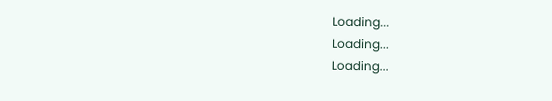Loading...
Loading...
Loading...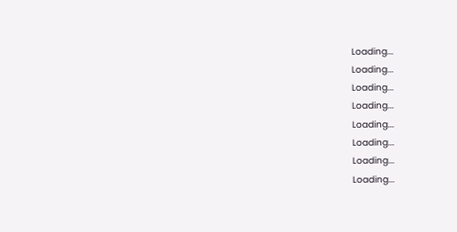Loading...
Loading...
Loading...
Loading...
Loading...
Loading...
Loading...
Loading...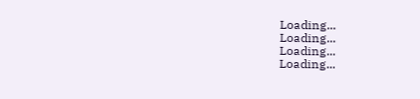Loading...
Loading...
Loading...
Loading...